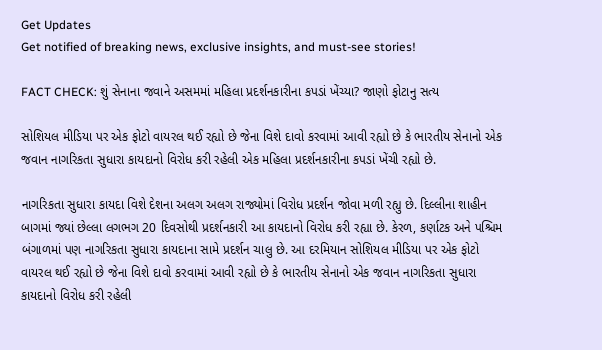Get Updates
Get notified of breaking news, exclusive insights, and must-see stories!

FACT CHECK: શું સેનાના જવાને અસમમાં મહિલા પ્રદર્શનકારીના કપડાં ખેંચ્યા? જાણો ફોટાનુ સત્ય

સોશિયલ મીડિયા પર એક ફોટો વાયરલ થઈ રહ્યો છે જેના વિશે દાવો કરવામાં આવી રહ્યો છે કે ભારતીય સેનાનો એક જવાન નાગરિકતા સુધારા કાયદાનો વિરોધ કરી રહેલી એક મહિલા પ્રદર્શનકારીના કપડાં ખેંચી રહ્યો છે.

નાગરિકતા સુધારા કાયદા વિશે દેશના અલગ અલગ રાજ્યોમાં વિરોધ પ્રદર્શન જોવા મળી રહ્યુ છે. દિલ્લીના શાહીન બાગમાં જ્યાં છેલ્લા લગભગ 20 દિવસોથી પ્રદર્શનકારી આ કાયદાનો વિરોધ કરી રહ્યા છે. કેરળ, કર્ણાટક અને પશ્ચિમ બંગાળમાં પણ નાગરિકતા સુધારા કાયદાના સામે પ્રદર્શન ચાલુ છે. આ દરમિયાન સોશિયલ મીડિયા પર એક ફોટો વાયરલ થઈ રહ્યો છે જેના વિશે દાવો કરવામાં આવી રહ્યો છે કે ભારતીય સેનાનો એક જવાન નાગરિકતા સુધારા કાયદાનો વિરોધ કરી રહેલી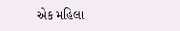એક મહિલા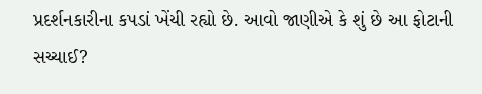પ્રદર્શનકારીના કપડાં ખેંચી રહ્યો છે. આવો જાણીએ કે શું છે આ ફોટાની સચ્ચાઈ?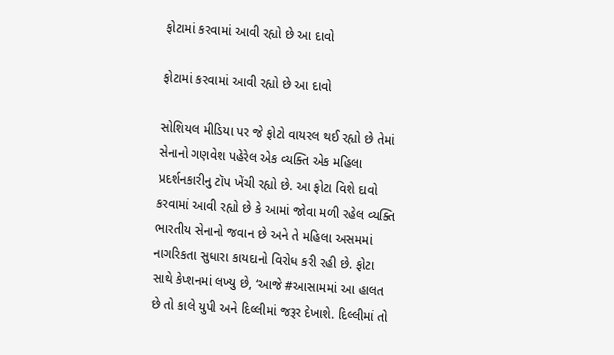ફોટામાં કરવામાં આવી રહ્યો છે આ દાવો

ફોટામાં કરવામાં આવી રહ્યો છે આ દાવો

સોશિયલ મીડિયા પર જે ફોટો વાયરલ થઈ રહ્યો છે તેમાં સેનાનો ગણવેશ પહેરેલ એક વ્યક્તિ એક મહિલા પ્રદર્શનકારીનુ ટૉપ ખેંચી રહ્યો છે. આ ફોટા વિશે દાવો કરવામાં આવી રહ્યો છે કે આમાં જોવા મળી રહેલ વ્યક્તિ ભારતીય સેનાનો જવાન છે અને તે મહિલા અસમમાં નાગરિકતા સુધારા કાયદાનો વિરોધ કરી રહી છે. ફોટા સાથે કેપ્શનમાં લખ્યુ છે, ‘આજે #આસામમાં આ હાલત છે તો કાલે યુપી અને દિલ્લીમાં જરૂર દેખાશે. દિલ્લીમાં તો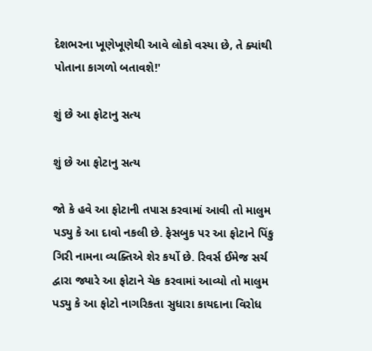દેશભરના ખૂણેખૂણેથી આવે લોકો વસ્યા છે, તે ક્યાંથી પોતાના કાગળો બતાવશે!'

શું છે આ ફોટાનુ સત્ય

શું છે આ ફોટાનુ સત્ય

જો કે હવે આ ફોટાની તપાસ કરવામાં આવી તો માલુમ પડ્યુ કે આ દાવો નકલી છે. ફેસબુક પર આ ફોટાને પિંકુ ગિરી નામના વ્યક્તિએ શેર કર્યો છે. રિવર્સ ઈમેજ સર્ચ દ્વારા જ્યારે આ ફોટાને ચેક કરવામાં આવ્યો તો માલુમ પડ્યુ કે આ ફોટો નાગરિકતા સુધારા કાયદાના વિરોધ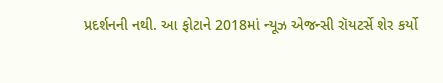પ્રદર્શનની નથી. આ ફોટાને 2018માં ન્યૂઝ એજન્સી રૉયટર્સે શેર કર્યો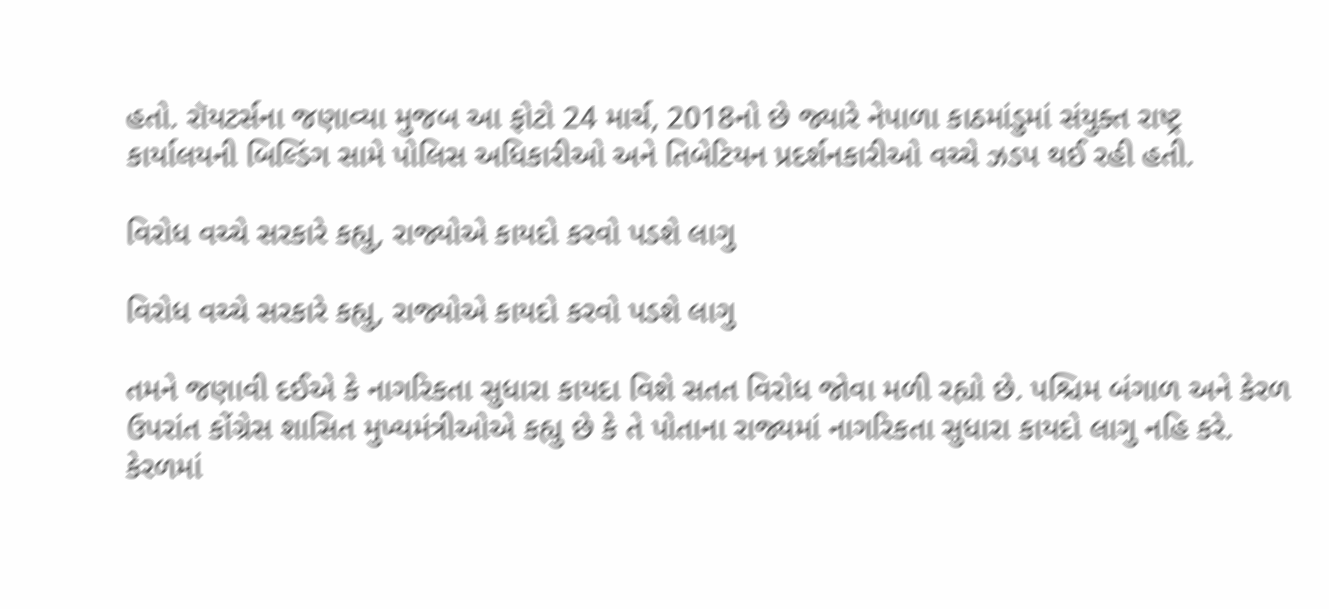હતો. રૉયટર્સના જણાવ્યા મુજબ આ ફોટો 24 માર્ચ, 2018નો છે જ્યારે નેપાળા કાઠમાંડુમાં સંયુક્ત રાષ્ટ્ર કાર્યાલયની બિલ્ડિંગ સામે પોલિસ અધિકારીઓ અને તિબેટિયન પ્રદર્શનકારીઓ વચ્ચે ઝડપ થઈ રહી હતી.

વિરોધ વચ્ચે સરકારે કહ્યુ, રાજ્યોએ કાયદો કરવો પડશે લાગુ

વિરોધ વચ્ચે સરકારે કહ્યુ, રાજ્યોએ કાયદો કરવો પડશે લાગુ

તમને જણાવી દઈએ કે નાગરિકતા સુધારા કાયદા વિશે સતત વિરોધ જોવા મળી રહ્યો છે. પશ્ચિમ બંગાળ અને કેરળ ઉપરાંત કોંગ્રેસ શાસિત મુખ્યમંત્રીઓએ કહ્યુ છે કે તે પોતાના રાજ્યમાં નાગરિકતા સુધારા કાયદો લાગુ નહિ કરે. કેરળમાં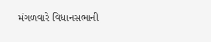મંગળવારે વિધાનસભાની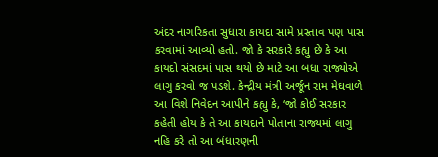અંદર નાગરિકતા સુધારા કાયદા સામે પ્રસ્તાવ પણ પાસ કરવામાં આવ્યો હતો. જો કે સરકારે કહ્યુ છે કે આ કાયદો સંસદમાં પાસ થયો છે માટે આ બધા રાજ્યોએ લાગુ કરવો જ પડશે. કેન્દ્રીય મંત્રી અર્જૂન રામ મેઘવાળે આ વિશે નિવેદન આપીને કહ્યુ કે, ‘જો કોઈ સરકાર કહેતી હોય કે તે આ કાયદાને પોતાના રાજ્યમાં લાગુ નહિ કરે તો આ બંધારણની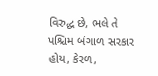વિરુદ્ધ છે, ભલે તે પશ્ચિમ બંગાળ સરકાર હોય, કેરળ,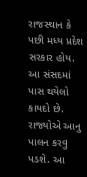રાજસ્થાન કે પછી મધ્ય પ્રદેશ સરકાર હોય. આ સંસદમાં પાસ થયેલો કાયદો છે. રાજ્યોએ આનુ પાલન કરવુ પડશે. આ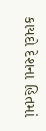કાયદો દેશના હિતમાં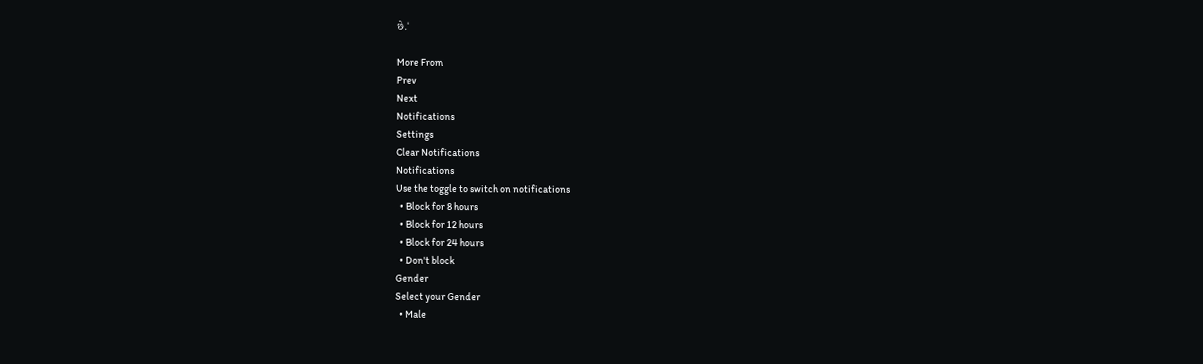છે.'

More From
Prev
Next
Notifications
Settings
Clear Notifications
Notifications
Use the toggle to switch on notifications
  • Block for 8 hours
  • Block for 12 hours
  • Block for 24 hours
  • Don't block
Gender
Select your Gender
  • Male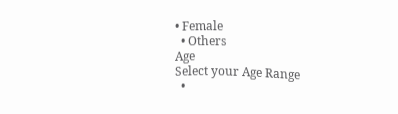• Female
  • Others
Age
Select your Age Range
  •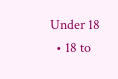Under 18
  • 18 to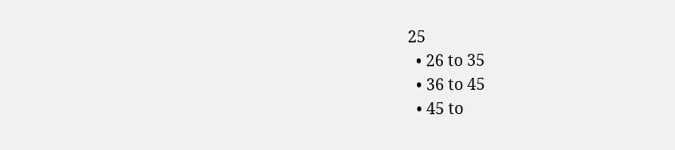25
  • 26 to 35
  • 36 to 45
  • 45 to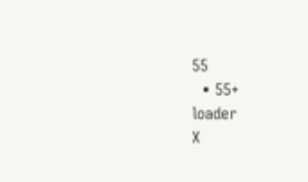55
  • 55+
loader
X